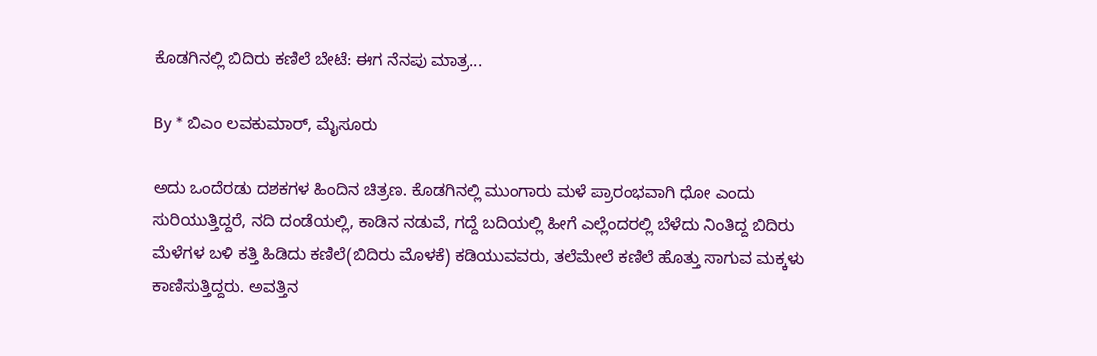ಕೊಡಗಿನಲ್ಲಿ ಬಿದಿರು ಕಣಿಲೆ ಬೇಟೆ: ಈಗ ನೆನಪು ಮಾತ್ರ...

By * ಬಿಎಂ ಲವಕುಮಾರ್, ಮೈಸೂರು

ಅದು ಒಂದೆರಡು ದಶಕಗಳ ಹಿಂದಿನ ಚಿತ್ರಣ. ಕೊಡಗಿನಲ್ಲಿ ಮುಂಗಾರು ಮಳೆ ಪ್ರಾರಂಭವಾಗಿ ಧೋ ಎಂದು ಸುರಿಯುತ್ತಿದ್ದರೆ, ನದಿ ದಂಡೆಯಲ್ಲಿ, ಕಾಡಿನ ನಡುವೆ, ಗದ್ದೆ ಬದಿಯಲ್ಲಿ ಹೀಗೆ ಎಲ್ಲೆಂದರಲ್ಲಿ ಬೆಳೆದು ನಿಂತಿದ್ದ ಬಿದಿರು ಮೆಳೆಗಳ ಬಳಿ ಕತ್ತಿ ಹಿಡಿದು ಕಣಿಲೆ(ಬಿದಿರು ಮೊಳಕೆ) ಕಡಿಯುವವರು, ತಲೆಮೇಲೆ ಕಣಿಲೆ ಹೊತ್ತು ಸಾಗುವ ಮಕ್ಕಳು ಕಾಣಿಸುತ್ತಿದ್ದರು. ಅವತ್ತಿನ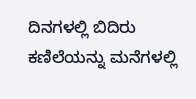ದಿನಗಳಲ್ಲಿ ಬಿದಿರು ಕಣಿಲೆಯನ್ನು ಮನೆಗಳಲ್ಲಿ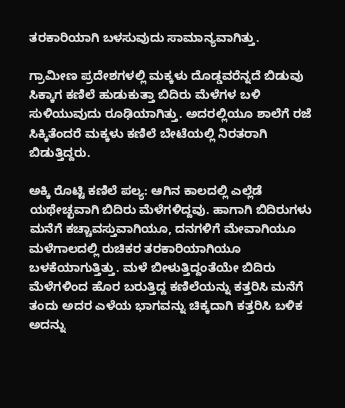ತರಕಾರಿಯಾಗಿ ಬಳಸುವುದು ಸಾಮಾನ್ಯವಾಗಿತ್ತು.

ಗ್ರಾಮೀಣ ಪ್ರದೇಶಗಳಲ್ಲಿ ಮಕ್ಕಳು ದೊಡ್ಡವರೆನ್ನದೆ ಬಿಡುವು ಸಿಕ್ಕಾಗ ಕಣಿಲೆ ಹುಡುಕುತ್ತಾ ಬಿದಿರು ಮೆಳೆಗಳ ಬಳಿ ಸುಳಿಯುವುದು ರೂಢಿಯಾಗಿತ್ತು. ಅದರಲ್ಲಿಯೂ ಶಾಲೆಗೆ ರಜೆ ಸಿಕ್ಕಿತೆಂದರೆ ಮಕ್ಕಳು ಕಣಿಲೆ ಬೇಟೆಯಲ್ಲಿ ನಿರತರಾಗಿ ಬಿಡುತ್ತಿದ್ದರು.

ಅಕ್ಕಿ ರೊಟ್ಟಿ ಕಣಿಲೆ ಪಲ್ಯ: ಆಗಿನ ಕಾಲದಲ್ಲಿ ಎಲ್ಲೆಡೆ ಯಥೇಚ್ಛವಾಗಿ ಬಿದಿರು ಮೆಳೆಗಳಿದ್ದವು. ಹಾಗಾಗಿ ಬಿದಿರುಗಳು ಮನೆಗೆ ಕಚ್ಚಾವಸ್ತುವಾಗಿಯೂ, ದನಗಳಿಗೆ ಮೇವಾಗಿಯೂ ಮಳೆಗಾಲದಲ್ಲಿ ರುಚಿಕರ ತರಕಾರಿಯಾಗಿಯೂ ಬಳಕೆಯಾಗುತ್ತಿತ್ತು. ಮಳೆ ಬೀಳುತ್ತಿದ್ದಂತೆಯೇ ಬಿದಿರು ಮೆಳೆಗಳಿಂದ ಹೊರ ಬರುತ್ತಿದ್ದ ಕಣಿಲೆಯನ್ನು ಕತ್ತರಿಸಿ ಮನೆಗೆ ತಂದು ಅದರ ಎಳೆಯ ಭಾಗವನ್ನು ಚಿಕ್ಕದಾಗಿ ಕತ್ತರಿಸಿ ಬಳಿಕ ಅದನ್ನು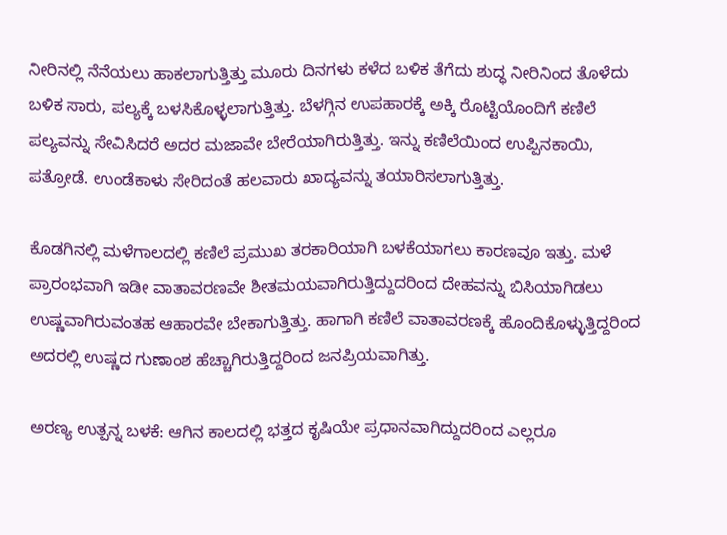ನೀರಿನಲ್ಲಿ ನೆನೆಯಲು ಹಾಕಲಾಗುತ್ತಿತ್ತು ಮೂರು ದಿನಗಳು ಕಳೆದ ಬಳಿಕ ತೆಗೆದು ಶುದ್ಧ ನೀರಿನಿಂದ ತೊಳೆದು ಬಳಿಕ ಸಾರು, ಪಲ್ಯಕ್ಕೆ ಬಳಸಿಕೊಳ್ಳಲಾಗುತ್ತಿತ್ತು. ಬೆಳಗ್ಗಿನ ಉಪಹಾರಕ್ಕೆ ಅಕ್ಕಿ ರೊಟ್ಟಿಯೊಂದಿಗೆ ಕಣಿಲೆ ಪಲ್ಯವನ್ನು ಸೇವಿಸಿದರೆ ಅದರ ಮಜಾವೇ ಬೇರೆಯಾಗಿರುತ್ತಿತ್ತು. ಇನ್ನು ಕಣಿಲೆಯಿಂದ ಉಪ್ಪಿನಕಾಯಿ, ಪತ್ರೋಡೆ. ಉಂಡೆಕಾಳು ಸೇರಿದಂತೆ ಹಲವಾರು ಖಾದ್ಯವನ್ನು ತಯಾರಿಸಲಾಗುತ್ತಿತ್ತು.

ಕೊಡಗಿನಲ್ಲಿ ಮಳೆಗಾಲದಲ್ಲಿ ಕಣಿಲೆ ಪ್ರಮುಖ ತರಕಾರಿಯಾಗಿ ಬಳಕೆಯಾಗಲು ಕಾರಣವೂ ಇತ್ತು. ಮಳೆ ಪ್ರಾರಂಭವಾಗಿ ಇಡೀ ವಾತಾವರಣವೇ ಶೀತಮಯವಾಗಿರುತ್ತಿದ್ದುದರಿಂದ ದೇಹವನ್ನು ಬಿಸಿಯಾಗಿಡಲು ಉಷ್ಣವಾಗಿರುವಂತಹ ಆಹಾರವೇ ಬೇಕಾಗುತ್ತಿತ್ತು. ಹಾಗಾಗಿ ಕಣಿಲೆ ವಾತಾವರಣಕ್ಕೆ ಹೊಂದಿಕೊಳ್ಳುತ್ತಿದ್ದರಿಂದ ಅದರಲ್ಲಿ ಉಷ್ಣದ ಗುಣಾಂಶ ಹೆಚ್ಚಾಗಿರುತ್ತಿದ್ದರಿಂದ ಜನಪ್ರಿಯವಾಗಿತ್ತು.

ಅರಣ್ಯ ಉತ್ಪನ್ನ ಬಳಕೆ: ಆಗಿನ ಕಾಲದಲ್ಲಿ ಭತ್ತದ ಕೃಷಿಯೇ ಪ್ರಧಾನವಾಗಿದ್ದುದರಿಂದ ಎಲ್ಲರೂ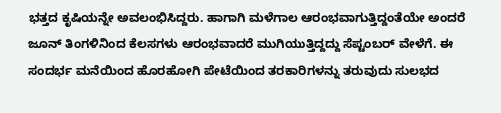ಭತ್ತದ ಕೃಷಿಯನ್ನೇ ಅವಲಂಭಿಸಿದ್ದರು. ಹಾಗಾಗಿ ಮಳೆಗಾಲ ಆರಂಭವಾಗುತ್ತಿದ್ದಂತೆಯೇ ಅಂದರೆ ಜೂನ್ ತಿಂಗಳಿನಿಂದ ಕೆಲಸಗಳು ಆರಂಭವಾದರೆ ಮುಗಿಯುತ್ತಿದ್ದದ್ದು ಸೆಪ್ಟಂಬರ್ ವೇಳೆಗೆ. ಈ ಸಂದರ್ಭ ಮನೆಯಿಂದ ಹೊರಹೋಗಿ ಪೇಟೆಯಿಂದ ತರಕಾರಿಗಳನ್ನು ತರುವುದು ಸುಲಭದ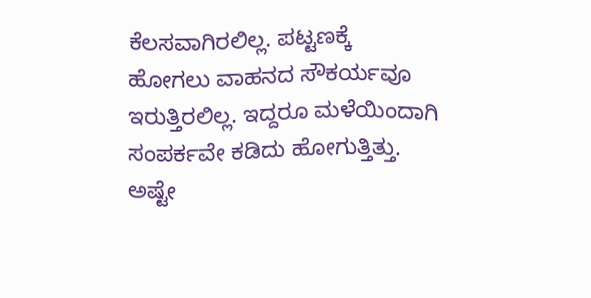ಕೆಲಸವಾಗಿರಲಿಲ್ಲ. ಪಟ್ಟಣಕ್ಕೆ ಹೋಗಲು ವಾಹನದ ಸೌಕರ್ಯವೂ ಇರುತ್ತಿರಲಿಲ್ಲ. ಇದ್ದರೂ ಮಳೆಯಿಂದಾಗಿ ಸಂಪರ್ಕವೇ ಕಡಿದು ಹೋಗುತ್ತಿತ್ತು. ಅಷ್ಟೇ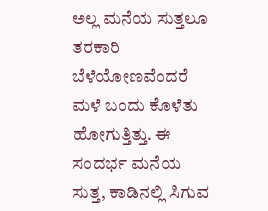ಅಲ್ಲ ಮನೆಯ ಸುತ್ತಲೂ ತರಕಾರಿ ಬೆಳೆಯೋಣವೆಂದರೆ ಮಳೆ ಬಂದು ಕೊಳೆತು ಹೋಗುತ್ತಿತ್ತು. ಈ ಸಂದರ್ಭ ಮನೆಯ ಸುತ್ತ, ಕಾಡಿನಲ್ಲಿ ಸಿಗುವ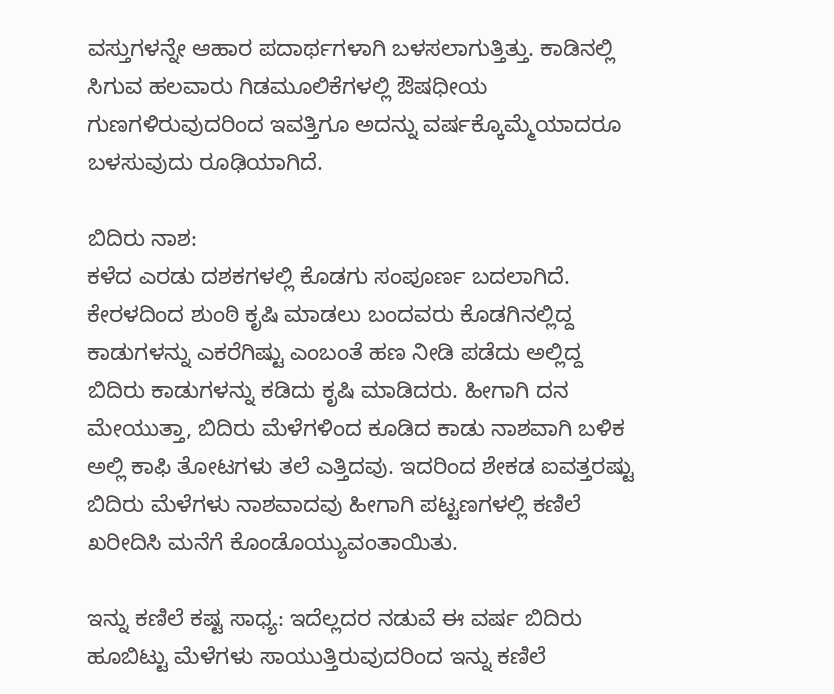ವಸ್ತುಗಳನ್ನೇ ಆಹಾರ ಪದಾರ್ಥಗಳಾಗಿ ಬಳಸಲಾಗುತ್ತಿತ್ತು. ಕಾಡಿನಲ್ಲಿ ಸಿಗುವ ಹಲವಾರು ಗಿಡಮೂಲಿಕೆಗಳಲ್ಲಿ ಔಷಧೀಯ ಗುಣಗಳಿರುವುದರಿಂದ ಇವತ್ತಿಗೂ ಅದನ್ನು ವರ್ಷಕ್ಕೊಮ್ಮೆಯಾದರೂ ಬಳಸುವುದು ರೂಢಿಯಾಗಿದೆ.

ಬಿದಿರು ನಾಶ:
ಕಳೆದ ಎರಡು ದಶಕಗಳಲ್ಲಿ ಕೊಡಗು ಸಂಪೂರ್ಣ ಬದಲಾಗಿದೆ. ಕೇರಳದಿಂದ ಶುಂಠಿ ಕೃಷಿ ಮಾಡಲು ಬಂದವರು ಕೊಡಗಿನಲ್ಲಿದ್ದ ಕಾಡುಗಳನ್ನು ಎಕರೆಗಿಷ್ಟು ಎಂಬಂತೆ ಹಣ ನೀಡಿ ಪಡೆದು ಅಲ್ಲಿದ್ದ ಬಿದಿರು ಕಾಡುಗಳನ್ನು ಕಡಿದು ಕೃಷಿ ಮಾಡಿದರು. ಹೀಗಾಗಿ ದನ ಮೇಯುತ್ತಾ, ಬಿದಿರು ಮೆಳೆಗಳಿಂದ ಕೂಡಿದ ಕಾಡು ನಾಶವಾಗಿ ಬಳಿಕ ಅಲ್ಲಿ ಕಾಫಿ ತೋಟಗಳು ತಲೆ ಎತ್ತಿದವು. ಇದರಿಂದ ಶೇಕಡ ಐವತ್ತರಷ್ಟು ಬಿದಿರು ಮೆಳೆಗಳು ನಾಶವಾದವು ಹೀಗಾಗಿ ಪಟ್ಟಣಗಳಲ್ಲಿ ಕಣಿಲೆ ಖರೀದಿಸಿ ಮನೆಗೆ ಕೊಂಡೊಯ್ಯುವಂತಾಯಿತು.

ಇನ್ನು ಕಣಿಲೆ ಕಷ್ಟ ಸಾಧ್ಯ: ಇದೆಲ್ಲದರ ನಡುವೆ ಈ ವರ್ಷ ಬಿದಿರು ಹೂಬಿಟ್ಟು ಮೆಳೆಗಳು ಸಾಯುತ್ತಿರುವುದರಿಂದ ಇನ್ನು ಕಣಿಲೆ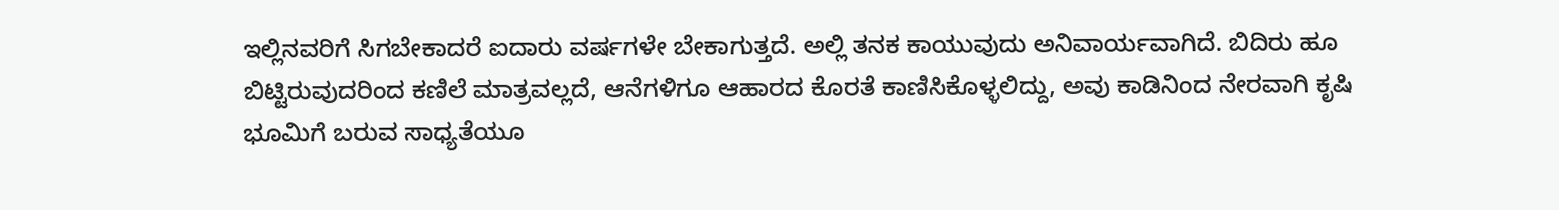ಇಲ್ಲಿನವರಿಗೆ ಸಿಗಬೇಕಾದರೆ ಐದಾರು ವರ್ಷಗಳೇ ಬೇಕಾಗುತ್ತದೆ. ಅಲ್ಲಿ ತನಕ ಕಾಯುವುದು ಅನಿವಾರ್ಯವಾಗಿದೆ. ಬಿದಿರು ಹೂ ಬಿಟ್ಟಿರುವುದರಿಂದ ಕಣಿಲೆ ಮಾತ್ರವಲ್ಲದೆ, ಆನೆಗಳಿಗೂ ಆಹಾರದ ಕೊರತೆ ಕಾಣಿಸಿಕೊಳ್ಳಲಿದ್ದು, ಅವು ಕಾಡಿನಿಂದ ನೇರವಾಗಿ ಕೃಷಿ ಭೂಮಿಗೆ ಬರುವ ಸಾಧ್ಯತೆಯೂ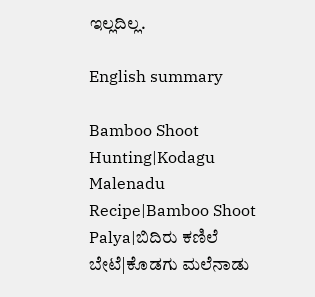ಇಲ್ಲದಿಲ್ಲ.

English summary

Bamboo Shoot Hunting|Kodagu Malenadu Recipe|Bamboo Shoot Palya|ಬಿದಿರು ಕಣಿಲೆ ಬೇಟೆ|ಕೊಡಗು ಮಲೆನಾಡು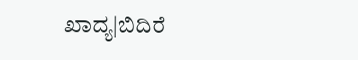ಖಾದ್ಯ|ಬಿದಿರೆ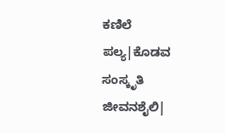ಕಣಿಲೆ ಪಲ್ಯ|ಕೊಡವ ಸಂಸ್ಕೃತಿ ಜೀವನಶೈಲಿ|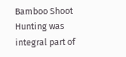Bamboo Shoot Hunting was integral part of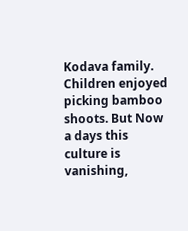Kodava family. Children enjoyed picking bamboo shoots. But Now a days this culture is vanishing,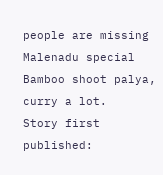people are missing Malenadu special Bamboo shoot palya, curry a lot.
Story first published: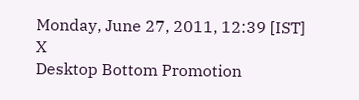Monday, June 27, 2011, 12:39 [IST]
X
Desktop Bottom Promotion